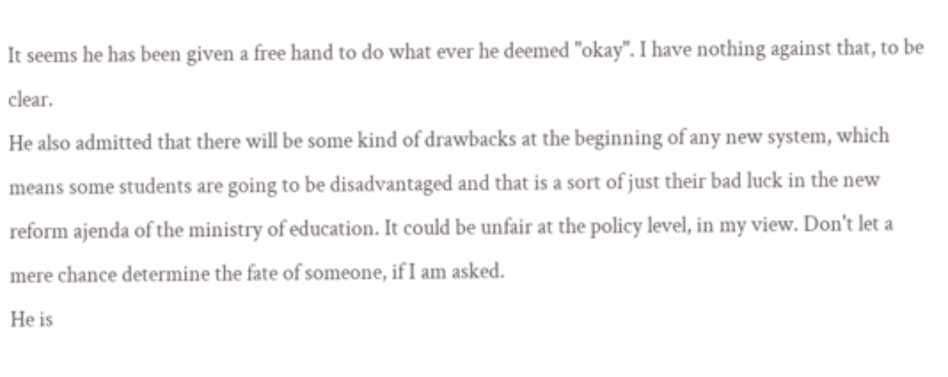It seems he has been given a free hand to do what ever he deemed "okay". I have nothing against that, to be clear.
He also admitted that there will be some kind of drawbacks at the beginning of any new system, which means some students are going to be disadvantaged and that is a sort of just their bad luck in the new reform ajenda of the ministry of education. It could be unfair at the policy level, in my view. Don't let a mere chance determine the fate of someone, if I am asked.
He is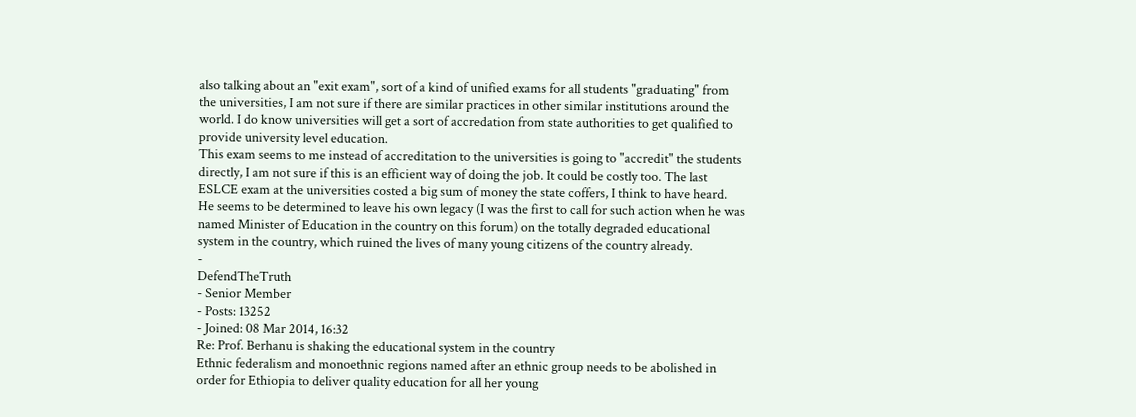also talking about an "exit exam", sort of a kind of unified exams for all students "graduating" from the universities, I am not sure if there are similar practices in other similar institutions around the world. I do know universities will get a sort of accredation from state authorities to get qualified to provide university level education.
This exam seems to me instead of accreditation to the universities is going to "accredit" the students directly, I am not sure if this is an efficient way of doing the job. It could be costly too. The last ESLCE exam at the universities costed a big sum of money the state coffers, I think to have heard.
He seems to be determined to leave his own legacy (I was the first to call for such action when he was named Minister of Education in the country on this forum) on the totally degraded educational system in the country, which ruined the lives of many young citizens of the country already.
-
DefendTheTruth
- Senior Member
- Posts: 13252
- Joined: 08 Mar 2014, 16:32
Re: Prof. Berhanu is shaking the educational system in the country
Ethnic federalism and monoethnic regions named after an ethnic group needs to be abolished in order for Ethiopia to deliver quality education for all her young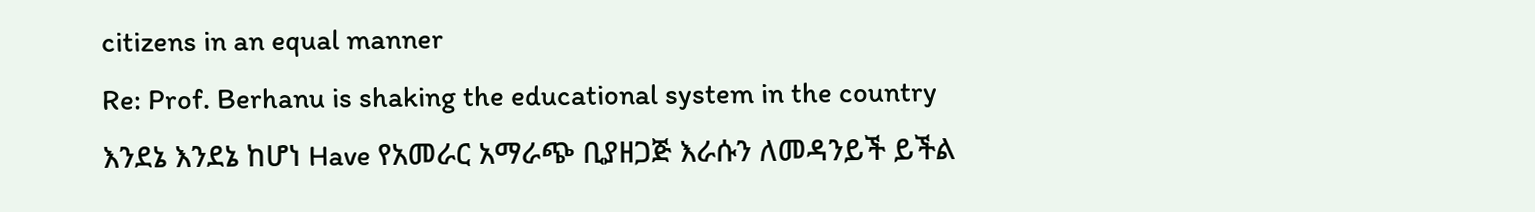citizens in an equal manner
Re: Prof. Berhanu is shaking the educational system in the country
እንደኔ እንደኔ ከሆነ Have የአመራር አማራጭ ቢያዘጋጅ እራሱን ለመዳንይች ይችል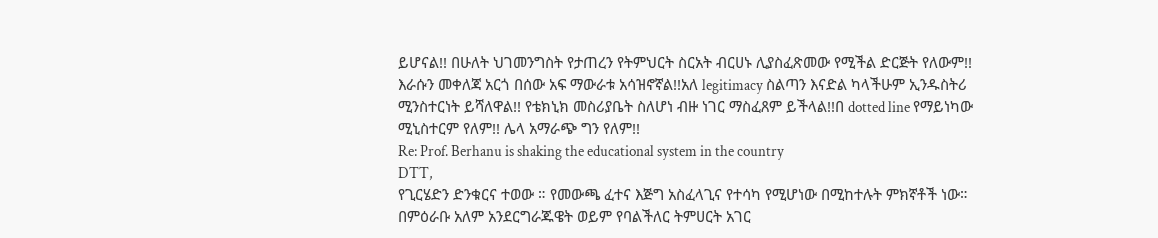ይሆናል!! በሁለት ህገመንግስት የታጠረን የትምህርት ስርአት ብርሀኑ ሊያስፈጽመው የሚችል ድርጅት የለውም!! እራሱን መቀለጃ አርጎ በሰው አፍ ማውራቱ አሳዝኖኛል!!አለ legitimacy ስልጣን እናድል ካላችሁም ኢንዱስትሪ ሚንስተርነት ይሻለዋል!! የቴክኒክ መስሪያቤት ስለሆነ ብዙ ነገር ማስፈጸም ይችላል!!በ dotted line የማይነካው ሚኒስተርም የለም!! ሌላ አማራጭ ግን የለም!!
Re: Prof. Berhanu is shaking the educational system in the country
DTT,
የጊርሄድን ድንቁርና ተወው ። የመውጫ ፈተና እጅግ አስፈላጊና የተሳካ የሚሆነው በሚከተሉት ምክኛቶች ነው። በምዕራቡ አለም አንደርግራጁዌት ወይም የባልችለር ትምሀርት አገር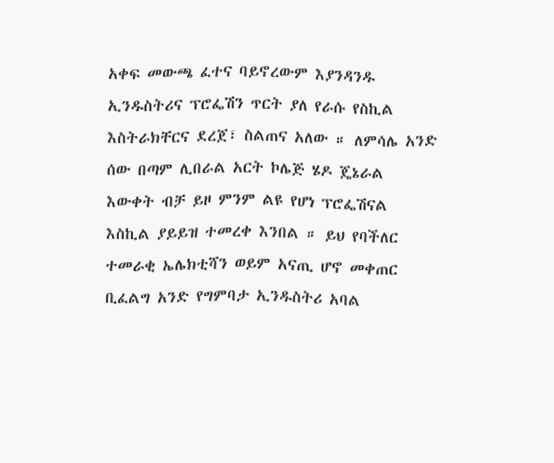አቀፍ መውጫ ፈተና ባይኖረውም እያንዳንዱ ኢንዱስትሪና ፕሮፌሽን ጥርት ያለ የራሱ የስኪል እስትራክቸርና ደረጀ፣ ስልጠና አለው ። ለምሳሌ አንድ ሰው በጣም ሊበራል አርት ኮሌጅ ሄዶ ጄኔራል እውቀት ብቻ ይዞ ምንም ልዩ የሆነ ፕሮፌሽናል እስኪል ያይይዝ ተመረቀ እንበል ። ይህ የባችለር ተመራቂ ኤሌክቲሻን ወይም አናጢ ሆኖ መቀጠር ቢፈልግ አንድ የግምባታ ኢንዱስትሪ አባል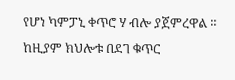የሆነ ካምፓኒ ቀጥሮ ሃ ብሎ ያጀምረዋል ። ከዚያም ክህሎቱ በደገ ቁጥር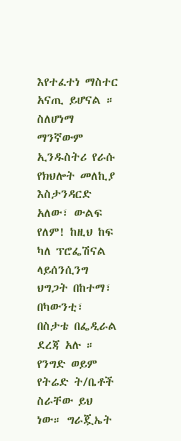እየተፈተነ ማስተር አናጢ ይሆናል ። ስለሆነማ ማንኛውም ኢንዱስትሪ የራሱ የክህሎት መለኪያ እስታንዳርድ አለው፣ ውልፍ የለም! ከዚህ ከፍ ካለ ፕሮፌሽናል ላይሰንሲንግ ህግጋት በከተማ፣ በካውንቲ፣ በስታቴ በፌዲራል ደረጃ አሉ ። የንግድ ወይም የትሬድ ት/ቤቶች ስራቸው ይህ ነው። ግራጇኤት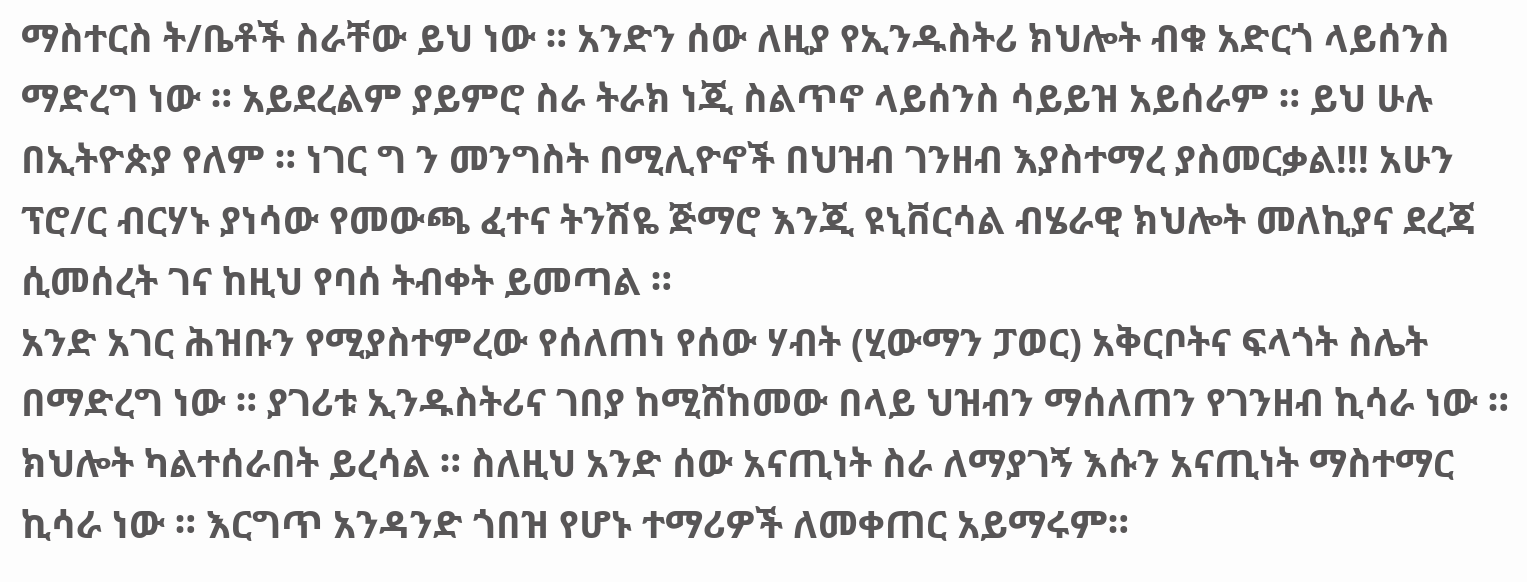ማስተርስ ት/ቤቶች ስራቸው ይህ ነው ። አንድን ሰው ለዚያ የኢንዱስትሪ ክህሎት ብቁ አድርጎ ላይሰንስ ማድረግ ነው ። አይደረልም ያይምሮ ስራ ትራክ ነጂ ስልጥኖ ላይሰንስ ሳይይዝ አይሰራም ። ይህ ሁሉ በኢትዮጵያ የለም ። ነገር ግ ን መንግስት በሚሊዮኖች በህዝብ ገንዘብ እያስተማረ ያስመርቃል!!! አሁን ፕሮ/ር ብርሃኑ ያነሳው የመውጫ ፈተና ትንሽዬ ጅማሮ እንጂ ዩኒቨርሳል ብሄራዊ ክህሎት መለኪያና ደረጃ ሲመሰረት ገና ከዚህ የባሰ ትብቀት ይመጣል ።
አንድ አገር ሕዝቡን የሚያስተምረው የሰለጠነ የሰው ሃብት (ሂውማን ፓወር) አቅርቦትና ፍላጎት ስሌት በማድረግ ነው ። ያገሪቱ ኢንዱስትሪና ገበያ ከሚሸከመው በላይ ህዝብን ማሰለጠን የገንዘብ ኪሳራ ነው ። ክህሎት ካልተሰራበት ይረሳል ። ስለዚህ አንድ ሰው አናጢነት ስራ ለማያገኝ እሱን አናጢነት ማስተማር ኪሳራ ነው ። እርግጥ አንዳንድ ጎበዝ የሆኑ ተማሪዎች ለመቀጠር አይማሩም።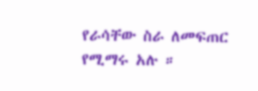የራሳቸው ስራ ለመፍጠር የሚማሩ አሉ ።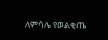ለምሳሌ የወልቂጤ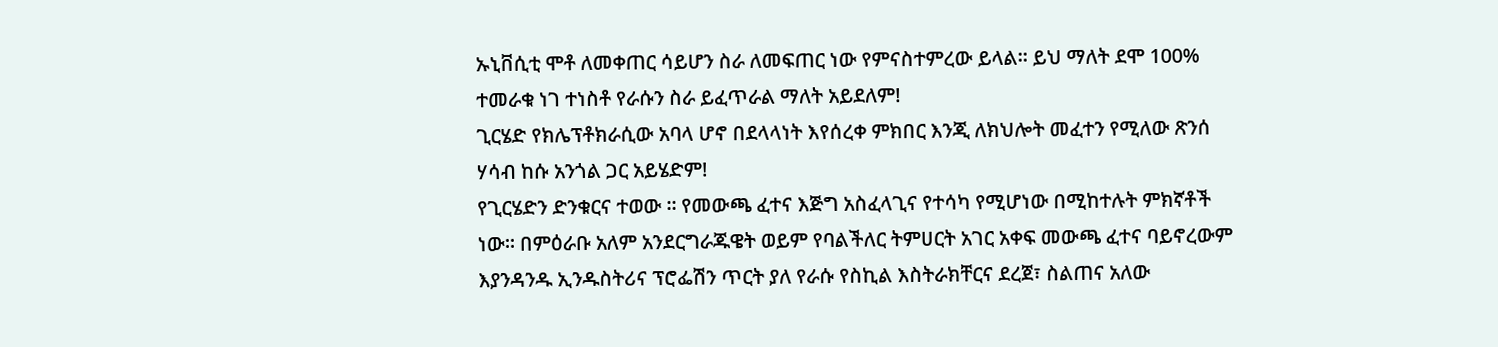ኡኒቨሲቲ ሞቶ ለመቀጠር ሳይሆን ስራ ለመፍጠር ነው የምናስተምረው ይላል። ይህ ማለት ደሞ 100% ተመራቁ ነገ ተነስቶ የራሱን ስራ ይፈጥራል ማለት አይደለም!
ጊርሄድ የክሌፕቶክራሲው አባላ ሆኖ በደላላነት እየሰረቀ ምክበር እንጂ ለክህሎት መፈተን የሚለው ጽንሰ ሃሳብ ከሱ አንጎል ጋር አይሄድም!
የጊርሄድን ድንቁርና ተወው ። የመውጫ ፈተና እጅግ አስፈላጊና የተሳካ የሚሆነው በሚከተሉት ምክኛቶች ነው። በምዕራቡ አለም አንደርግራጁዌት ወይም የባልችለር ትምሀርት አገር አቀፍ መውጫ ፈተና ባይኖረውም እያንዳንዱ ኢንዱስትሪና ፕሮፌሽን ጥርት ያለ የራሱ የስኪል እስትራክቸርና ደረጀ፣ ስልጠና አለው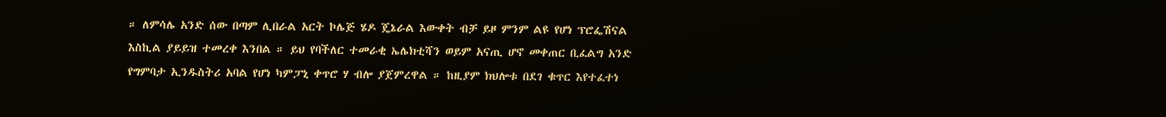። ለምሳሌ አንድ ሰው በጣም ሊበራል አርት ኮሌጅ ሄዶ ጄኔራል እውቀት ብቻ ይዞ ምንም ልዩ የሆነ ፕሮፌሽናል እስኪል ያይይዝ ተመረቀ እንበል ። ይህ የባችለር ተመራቂ ኤሌክቲሻን ወይም አናጢ ሆኖ መቀጠር ቢፈልግ አንድ የግምባታ ኢንዱስትሪ አባል የሆነ ካምፓኒ ቀጥሮ ሃ ብሎ ያጀምረዋል ። ከዚያም ክህሎቱ በደገ ቁጥር እየተፈተነ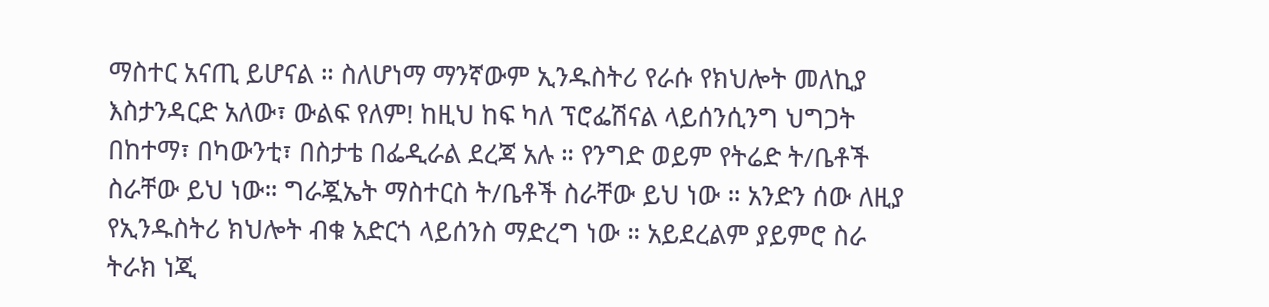ማስተር አናጢ ይሆናል ። ስለሆነማ ማንኛውም ኢንዱስትሪ የራሱ የክህሎት መለኪያ እስታንዳርድ አለው፣ ውልፍ የለም! ከዚህ ከፍ ካለ ፕሮፌሽናል ላይሰንሲንግ ህግጋት በከተማ፣ በካውንቲ፣ በስታቴ በፌዲራል ደረጃ አሉ ። የንግድ ወይም የትሬድ ት/ቤቶች ስራቸው ይህ ነው። ግራጇኤት ማስተርስ ት/ቤቶች ስራቸው ይህ ነው ። አንድን ሰው ለዚያ የኢንዱስትሪ ክህሎት ብቁ አድርጎ ላይሰንስ ማድረግ ነው ። አይደረልም ያይምሮ ስራ ትራክ ነጂ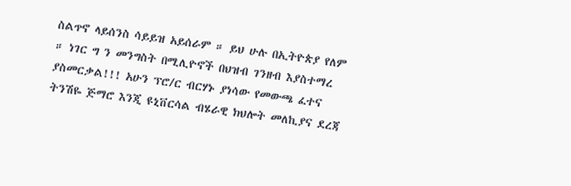ስልጥኖ ላይሰንስ ሳይይዝ አይሰራም ። ይህ ሁሉ በኢትዮጵያ የለም ። ነገር ግ ን መንግስት በሚሊዮኖች በህዝብ ገንዘብ እያስተማረ ያስመርቃል!!! አሁን ፕሮ/ር ብርሃኑ ያነሳው የመውጫ ፈተና ትንሽዬ ጅማሮ እንጂ ዩኒቨርሳል ብሄራዊ ክህሎት መለኪያና ደረጃ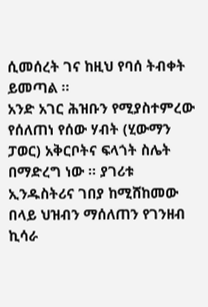ሲመሰረት ገና ከዚህ የባሰ ትብቀት ይመጣል ።
አንድ አገር ሕዝቡን የሚያስተምረው የሰለጠነ የሰው ሃብት (ሂውማን ፓወር) አቅርቦትና ፍላጎት ስሌት በማድረግ ነው ። ያገሪቱ ኢንዱስትሪና ገበያ ከሚሸከመው በላይ ህዝብን ማሰለጠን የገንዘብ ኪሳራ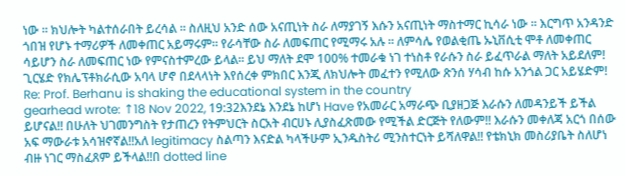ነው ። ክህሎት ካልተሰራበት ይረሳል ። ስለዚህ አንድ ሰው አናጢነት ስራ ለማያገኝ እሱን አናጢነት ማስተማር ኪሳራ ነው ። እርግጥ አንዳንድ ጎበዝ የሆኑ ተማሪዎች ለመቀጠር አይማሩም። የራሳቸው ስራ ለመፍጠር የሚማሩ አሉ ። ለምሳሌ የወልቂጤ ኡኒቨሲቲ ሞቶ ለመቀጠር ሳይሆን ስራ ለመፍጠር ነው የምናስተምረው ይላል። ይህ ማለት ደሞ 100% ተመራቁ ነገ ተነስቶ የራሱን ስራ ይፈጥራል ማለት አይደለም!
ጊርሄድ የክሌፕቶክራሲው አባላ ሆኖ በደላላነት እየሰረቀ ምክበር እንጂ ለክህሎት መፈተን የሚለው ጽንሰ ሃሳብ ከሱ አንጎል ጋር አይሄድም!
Re: Prof. Berhanu is shaking the educational system in the country
gearhead wrote: ↑18 Nov 2022, 19:32እንደኔ እንደኔ ከሆነ Have የአመራር አማራጭ ቢያዘጋጅ እራሱን ለመዳንይች ይችል ይሆናል!! በሁለት ህገመንግስት የታጠረን የትምህርት ስርአት ብርሀኑ ሊያስፈጽመው የሚችል ድርጅት የለውም!! እራሱን መቀለጃ አርጎ በሰው አፍ ማውራቱ አሳዝኖኛል!!አለ legitimacy ስልጣን እናድል ካላችሁም ኢንዱስትሪ ሚንስተርነት ይሻለዋል!! የቴክኒክ መስሪያቤት ስለሆነ ብዙ ነገር ማስፈጸም ይችላል!!በ dotted line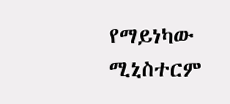የማይነካው ሚኒስተርም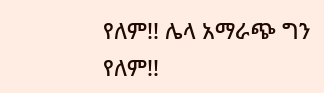የለም!! ሌላ አማራጭ ግን የለም!!